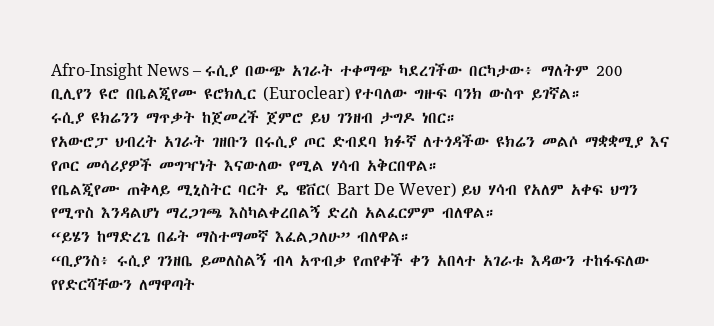Afro-Insight News – ሩሲያ በውጭ አገራት ተቀማጭ ካደረገችው በርካታው፥ ማለትም 200 ቢሊየን ዩሮ በቤልጂየሙ ዩሮክሊር (Euroclear) የተባለው ግዙፍ ባንክ ውስጥ ይገኛል።
ሩሲያ ዩክሬንን ማጥቃት ከጀመረች ጀምሮ ይህ ገንዘብ ታግዶ ነበር።
የአውሮፓ ህብረት አገራት ገዘቡን በሩሲያ ጦር ድብደባ ክፉኛ ለተጎዳችው ዩክሬን መልሶ ማቋቋሚያ እና የጦር መሳሪያዎች መግዣነት እናውለው የሚል ሃሳብ አቅርበዋል።
የቤልጂየሙ ጠቅላይ ሚኒስትር ባርት ዴ ዌቨር( Bart De Wever) ይህ ሃሳብ የአለም አቀፍ ህግን የሚጥስ እንዳልሆነ ማረጋገጫ እስካልቀረበልኝ ድረስ አልፈርምም ብለዋል።
“ይሄን ከማድረጌ በፊት ማስተማመኛ እፈልጋለሁ” ብለዋል።
“ቢያንስ፥ ሩሲያ ገንዘቤ ይመለስልኝ ብላ አጥብቃ የጠየቀች ቀን አበላተ አገራቱ እዳውን ተከፋፍለው የየድርሻቸውን ለማዋጣት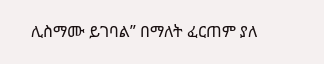ሊስማሙ ይገባል” በማለት ፈርጠም ያለ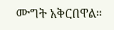ሙግት አቅርበዋል።